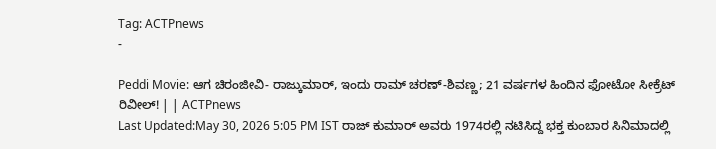Tag: ACTPnews
-

Peddi Movie: ಆಗ ಚಿರಂಜೀವಿ- ರಾಜ್ಕುಮಾರ್, ಇಂದು ರಾಮ್ ಚರಣ್-ಶಿವಣ್ಣ; 21 ವರ್ಷಗಳ ಹಿಂದಿನ ಫೋಟೋ ಸೀಕ್ರೆಟ್ ರಿವೀಲ್! | | ACTPnews
Last Updated:May 30, 2026 5:05 PM IST ರಾಜ್ ಕುಮಾರ್ ಅವರು 1974ರಲ್ಲಿ ನಟಿಸಿದ್ದ ಭಕ್ತ ಕುಂಬಾರ ಸಿನಿಮಾದಲ್ಲಿ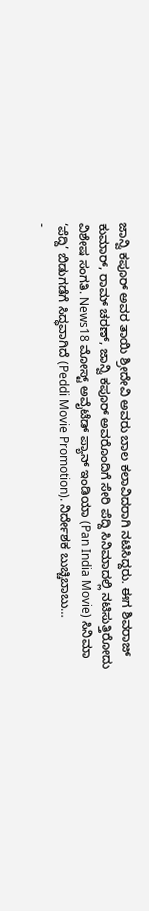ಜಾನ್ವಿ ಕಪೂರ್ ಅವರ ತಾಯಿ ಶ್ರೀದೇವಿ ಅವರು ಬಾಲ ಕಲಾವಿದರಾಗಿ ನಟಿಸಿದ್ದರು. ಈಗ ಶಿವರಾಜ್ ಕುಮಾರ್, ರಾಮ್ ಚರಣ್, ಜಾನ್ವಿ ಕಪೂರ್ ಅವರೊಂದಿಗೆ ಸೇರಿ ಪೆದ್ದಿ ಸಿನಿಮಾದಲ್ಲಿ ನಟಿಸುತ್ತಿರೋದು ವಿಶೇಷ ಸಂಗತಿ. News18 ಮೋಸ್ಟ್ ಅವೈಟೆಡ್ ಪ್ಯಾನ್ ಇಂಡಿಯಾ (Pan India Movie) ಸಿನಿಮಾ ‘ಪೆದ್ದಿ’ ಬಿಡುಗಡೆಗೆ ಸಿದ್ಧವಾಗಿದೆ (Peddi Movie Promotion). ನಿರ್ದೇಶಕ ಬುಚ್ಚಿಬಾಬು…
-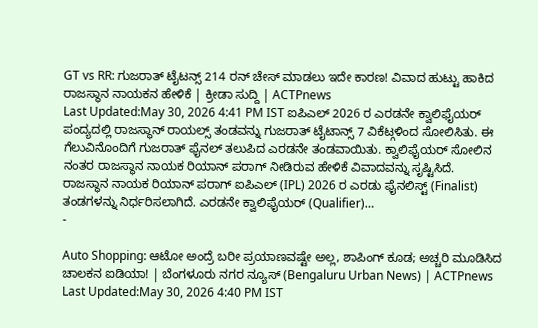GT vs RR: ಗುಜರಾತ್ ಟೈಟನ್ಸ್ 214 ರನ್ ಚೇಸ್ ಮಾಡಲು ಇದೇ ಕಾರಣ! ವಿವಾದ ಹುಟ್ಟು ಹಾಕಿದ ರಾಜಸ್ಥಾನ ನಾಯಕನ ಹೇಳಿಕೆ | ಕ್ರೀಡಾ ಸುದ್ದಿ | ACTPnews
Last Updated:May 30, 2026 4:41 PM IST ಐಪಿಎಲ್ 2026 ರ ಎರಡನೇ ಕ್ವಾಲಿಫೈಯರ್ ಪಂದ್ಯದಲ್ಲಿ ರಾಜಸ್ಥಾನ್ ರಾಯಲ್ಸ್ ತಂಡವನ್ನು ಗುಜರಾತ್ ಟೈಟಾನ್ಸ್ 7 ವಿಕೆಟ್ಗಳಿಂದ ಸೋಲಿಸಿತು. ಈ ಗೆಲುವಿನೊಂದಿಗೆ ಗುಜರಾತ್ ಫೈನಲ್ ತಲುಪಿದ ಎರಡನೇ ತಂಡವಾಯಿತು. ಕ್ವಾಲಿಫೈಯರ್ ಸೋಲಿನ ನಂತರ ರಾಜಸ್ಥಾನ ನಾಯಕ ರಿಯಾನ್ ಪರಾಗ್ ನೀಡಿರುವ ಹೇಳಿಕೆ ವಿವಾದವನ್ನು ಸೃಷ್ಟಿಸಿದೆ. ರಾಜಸ್ಥಾನ ನಾಯಕ ರಿಯಾನ್ ಪರಾಗ್ ಐಪಿಎಲ್ (IPL) 2026 ರ ಎರಡು ಫೈನಲಿಸ್ಟ್ (Finalist) ತಂಡಗಳನ್ನು ನಿರ್ಧರಿಸಲಾಗಿದೆ. ಎರಡನೇ ಕ್ವಾಲಿಫೈಯರ್ (Qualifier)…
-

Auto Shopping: ಆಟೋ ಅಂದ್ರೆ ಬರೀ ಪ್ರಯಾಣವಷ್ಟೇ ಅಲ್ಲ, ಶಾಪಿಂಗ್ ಕೂಡ; ಅಚ್ಚರಿ ಮೂಡಿಸಿದ ಚಾಲಕನ ಐಡಿಯಾ! | ಬೆಂಗಳೂರು ನಗರ ನ್ಯೂಸ್ (Bengaluru Urban News) | ACTPnews
Last Updated:May 30, 2026 4:40 PM IST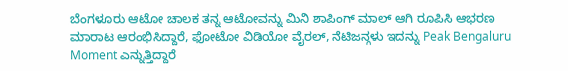ಬೆಂಗಳೂರು ಆಟೋ ಚಾಲಕ ತನ್ನ ಆಟೋವನ್ನು ಮಿನಿ ಶಾಪಿಂಗ್ ಮಾಲ್ ಆಗಿ ರೂಪಿಸಿ ಆಭರಣ ಮಾರಾಟ ಆರಂಭಿಸಿದ್ದಾರೆ, ಫೋಟೋ ವಿಡಿಯೋ ವೈರಲ್, ನೆಟಿಜನ್ಗಳು ಇದನ್ನು Peak Bengaluru Moment ಎನ್ನುತ್ತಿದ್ದಾರೆ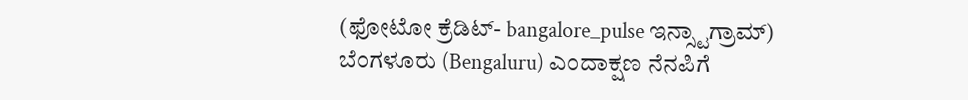(ಫೋಟೋ ಕ್ರೆಡಿಟ್- bangalore_pulse ಇನ್ಸ್ಟಾಗ್ರಾಮ್) ಬೆಂಗಳೂರು (Bengaluru) ಎಂದಾಕ್ಷಣ ನೆನಪಿಗೆ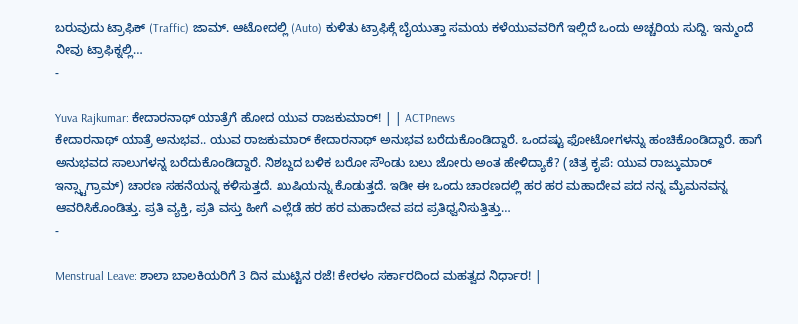ಬರುವುದು ಟ್ರಾಫಿಕ್ (Traffic) ಜಾಮ್. ಆಟೋದಲ್ಲಿ (Auto) ಕುಳಿತು ಟ್ರಾಫಿಕ್ಗೆ ಬೈಯುತ್ತಾ ಸಮಯ ಕಳೆಯುವವರಿಗೆ ಇಲ್ಲಿದೆ ಒಂದು ಅಚ್ಚರಿಯ ಸುದ್ದಿ. ಇನ್ಮುಂದೆ ನೀವು ಟ್ರಾಫಿಕ್ನಲ್ಲಿ…
-

Yuva Rajkumar: ಕೇದಾರನಾಥ್ ಯಾತ್ರೆಗೆ ಹೋದ ಯುವ ರಾಜಕುಮಾರ್! | | ACTPnews
ಕೇದಾರನಾಥ್ ಯಾತ್ರೆ ಅನುಭವ.. ಯುವ ರಾಜಕುಮಾರ್ ಕೇದಾರನಾಥ್ ಅನುಭವ ಬರೆದುಕೊಂಡಿದ್ದಾರೆ. ಒಂದಷ್ಟು ಫೋಟೋಗಳನ್ನು ಹಂಚಿಕೊಂಡಿದ್ದಾರೆ. ಹಾಗೆ ಅನುಭವದ ಸಾಲುಗಳನ್ನ ಬರೆದುಕೊಂಡಿದ್ದಾರೆ. ನಿಶಬ್ದದ ಬಳಿಕ ಬರೋ ಸೌಂಡು ಬಲು ಜೋರು ಅಂತ ಹೇಳಿದ್ಯಾಕೆ? (ಚಿತ್ರ ಕೃಪೆ: ಯುವ ರಾಜ್ಕುಮಾರ್ ಇನ್ಸ್ಟಾಗ್ರಾಮ್) ಚಾರಣ ಸಹನೆಯನ್ನ ಕಳಿಸುತ್ತದೆ. ಖುಷಿಯನ್ನು ಕೊಡುತ್ತದೆ. ಇಡೀ ಈ ಒಂದು ಚಾರಣದಲ್ಲಿ ಹರ ಹರ ಮಹಾದೇವ ಪದ ನನ್ನ ಮೈಮನವನ್ನ ಆವರಿಸಿಕೊಂಡಿತ್ತು. ಪ್ರತಿ ವ್ಯಕ್ತಿ, ಪ್ರತಿ ವಸ್ತು ಹೀಗೆ ಎಲ್ಲೆಡೆ ಹರ ಹರ ಮಹಾದೇವ ಪದ ಪ್ರತಿಧ್ವನಿಸುತ್ತಿತ್ತು…
-

Menstrual Leave: ಶಾಲಾ ಬಾಲಕಿಯರಿಗೆ 3 ದಿನ ಮುಟ್ಟಿನ ರಜೆ! ಕೇರಳಂ ಸರ್ಕಾರದಿಂದ ಮಹತ್ವದ ನಿರ್ಧಾರ! |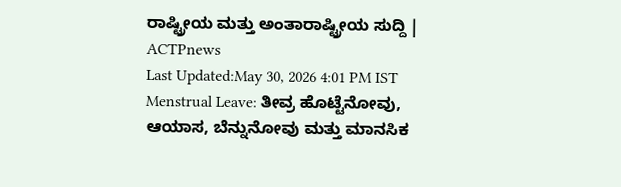ರಾಷ್ಟ್ರೀಯ ಮತ್ತು ಅಂತಾರಾಷ್ಟ್ರೀಯ ಸುದ್ದಿ | ACTPnews
Last Updated:May 30, 2026 4:01 PM IST Menstrual Leave: ತೀವ್ರ ಹೊಟ್ಟೆನೋವು, ಆಯಾಸ, ಬೆನ್ನುನೋವು ಮತ್ತು ಮಾನಸಿಕ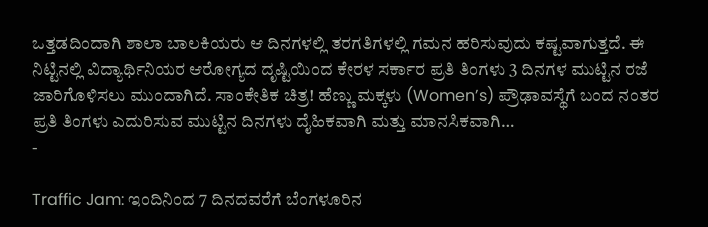ಒತ್ತಡದಿಂದಾಗಿ ಶಾಲಾ ಬಾಲಕಿಯರು ಆ ದಿನಗಳಲ್ಲಿ ತರಗತಿಗಳಲ್ಲಿ ಗಮನ ಹರಿಸುವುದು ಕಷ್ಟವಾಗುತ್ತದೆ. ಈ ನಿಟ್ಟಿನಲ್ಲಿ ವಿದ್ಯಾರ್ಥಿನಿಯರ ಆರೋಗ್ಯದ ದೃಷ್ಟಿಯಿಂದ ಕೇರಳ ಸರ್ಕಾರ ಪ್ರತಿ ತಿಂಗಳು 3 ದಿನಗಳ ಮುಟ್ಟಿನ ರಜೆ ಜಾರಿಗೊಳಿಸಲು ಮುಂದಾಗಿದೆ. ಸಾಂಕೇತಿಕ ಚಿತ್ರ! ಹೆಣ್ಣು ಮಕ್ಕಳು (Women’s) ಪ್ರೌಢಾವಸ್ಥೆಗೆ ಬಂದ ನಂತರ ಪ್ರತಿ ತಿಂಗಳು ಎದುರಿಸುವ ಮುಟ್ಟಿನ ದಿನಗಳು ದೈಹಿಕವಾಗಿ ಮತ್ತು ಮಾನಸಿಕವಾಗಿ…
-

Traffic Jam: ಇಂದಿನಿಂದ 7 ದಿನದವರೆಗೆ ಬೆಂಗಳೂರಿನ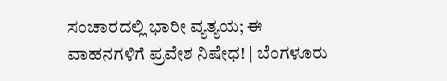ಸಂಚಾರದಲ್ಲಿ ಭಾರೀ ವ್ಯತ್ಯಯ; ಈ ವಾಹನಗಳಿಗೆ ಪ್ರವೇಶ ನಿಷೇಧ! | ಬೆಂಗಳೂರು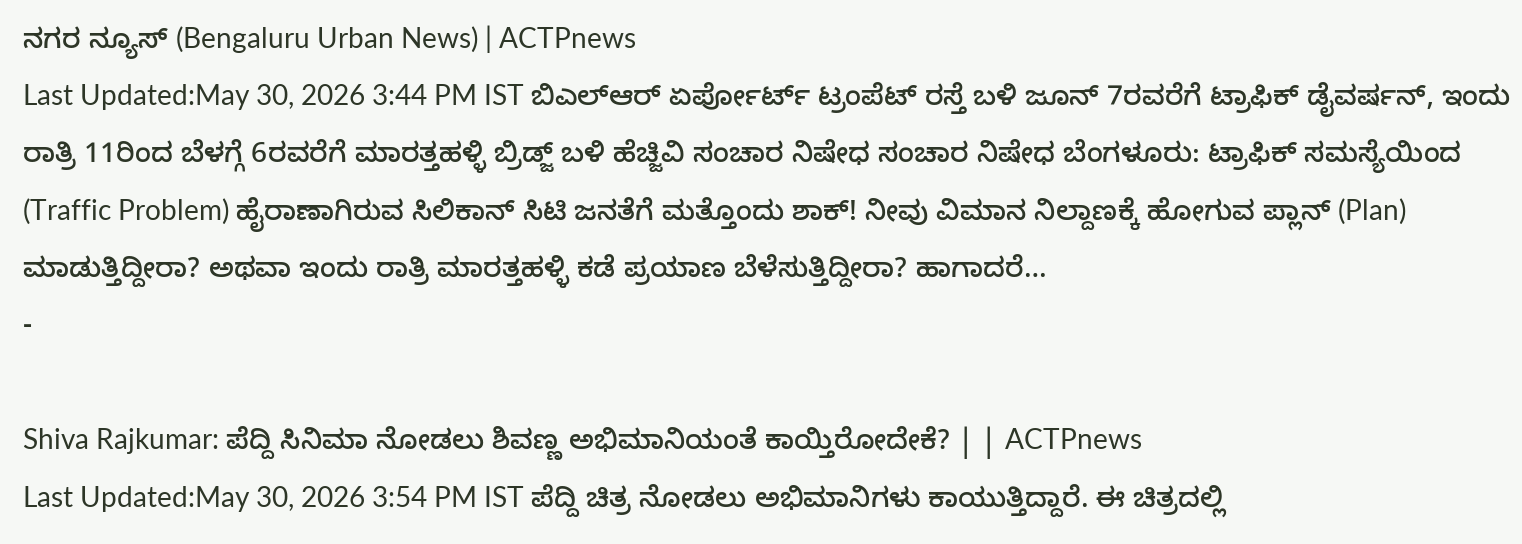ನಗರ ನ್ಯೂಸ್ (Bengaluru Urban News) | ACTPnews
Last Updated:May 30, 2026 3:44 PM IST ಬಿಎಲ್ಆರ್ ಏರ್ಪೋರ್ಟ್ ಟ್ರಂಪೆಟ್ ರಸ್ತೆ ಬಳಿ ಜೂನ್ 7ರವರೆಗೆ ಟ್ರಾಫಿಕ್ ಡೈವರ್ಷನ್, ಇಂದು ರಾತ್ರಿ 11ರಿಂದ ಬೆಳಗ್ಗೆ 6ರವರೆಗೆ ಮಾರತ್ತಹಳ್ಳಿ ಬ್ರಿಡ್ಜ್ ಬಳಿ ಹೆಚ್ಜಿವಿ ಸಂಚಾರ ನಿಷೇಧ ಸಂಚಾರ ನಿಷೇಧ ಬೆಂಗಳೂರು: ಟ್ರಾಫಿಕ್ ಸಮಸ್ಯೆಯಿಂದ (Traffic Problem) ಹೈರಾಣಾಗಿರುವ ಸಿಲಿಕಾನ್ ಸಿಟಿ ಜನತೆಗೆ ಮತ್ತೊಂದು ಶಾಕ್! ನೀವು ವಿಮಾನ ನಿಲ್ದಾಣಕ್ಕೆ ಹೋಗುವ ಪ್ಲಾನ್ (Plan) ಮಾಡುತ್ತಿದ್ದೀರಾ? ಅಥವಾ ಇಂದು ರಾತ್ರಿ ಮಾರತ್ತಹಳ್ಳಿ ಕಡೆ ಪ್ರಯಾಣ ಬೆಳೆಸುತ್ತಿದ್ದೀರಾ? ಹಾಗಾದರೆ…
-

Shiva Rajkumar: ಪೆದ್ದಿ ಸಿನಿಮಾ ನೋಡಲು ಶಿವಣ್ಣ ಅಭಿಮಾನಿಯಂತೆ ಕಾಯ್ತಿರೋದೇಕೆ? | | ACTPnews
Last Updated:May 30, 2026 3:54 PM IST ಪೆದ್ದಿ ಚಿತ್ರ ನೋಡಲು ಅಭಿಮಾನಿಗಳು ಕಾಯುತ್ತಿದ್ದಾರೆ. ಈ ಚಿತ್ರದಲ್ಲಿ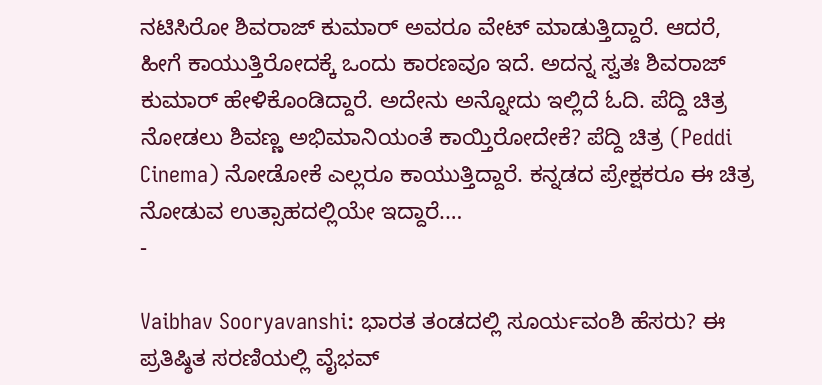ನಟಿಸಿರೋ ಶಿವರಾಜ್ ಕುಮಾರ್ ಅವರೂ ವೇಟ್ ಮಾಡುತ್ತಿದ್ದಾರೆ. ಆದರೆ, ಹೀಗೆ ಕಾಯುತ್ತಿರೋದಕ್ಕೆ ಒಂದು ಕಾರಣವೂ ಇದೆ. ಅದನ್ನ ಸ್ವತಃ ಶಿವರಾಜ್ ಕುಮಾರ್ ಹೇಳಿಕೊಂಡಿದ್ದಾರೆ. ಅದೇನು ಅನ್ನೋದು ಇಲ್ಲಿದೆ ಓದಿ. ಪೆದ್ದಿ ಚಿತ್ರ ನೋಡಲು ಶಿವಣ್ಣ ಅಭಿಮಾನಿಯಂತೆ ಕಾಯ್ತಿರೋದೇಕೆ? ಪೆದ್ದಿ ಚಿತ್ರ (Peddi Cinema) ನೋಡೋಕೆ ಎಲ್ಲರೂ ಕಾಯುತ್ತಿದ್ದಾರೆ. ಕನ್ನಡದ ಪ್ರೇಕ್ಷಕರೂ ಈ ಚಿತ್ರ ನೋಡುವ ಉತ್ಸಾಹದಲ್ಲಿಯೇ ಇದ್ದಾರೆ.…
-

Vaibhav Sooryavanshi: ಭಾರತ ತಂಡದಲ್ಲಿ ಸೂರ್ಯವಂಶಿ ಹೆಸರು? ಈ ಪ್ರತಿಷ್ಠಿತ ಸರಣಿಯಲ್ಲಿ ವೈಭವ್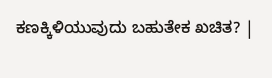ಕಣಕ್ಕಿಳಿಯುವುದು ಬಹುತೇಕ ಖಚಿತ? |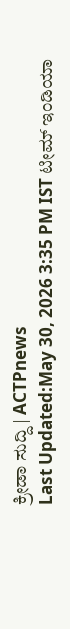ಕ್ರೀಡಾ ಸುದ್ದಿ | ACTPnews
Last Updated:May 30, 2026 3:35 PM IST ಟೀಮ್ ಇಂಡಿಯಾ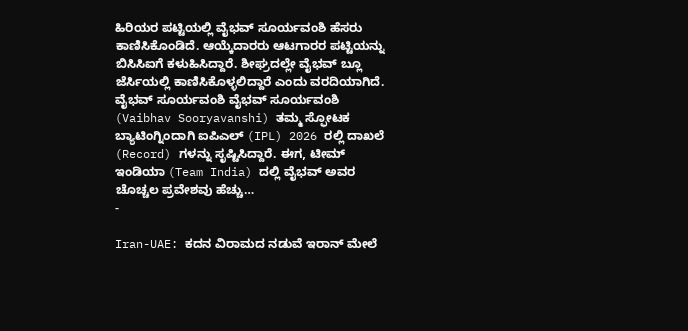ಹಿರಿಯರ ಪಟ್ಟಿಯಲ್ಲಿ ವೈಭವ್ ಸೂರ್ಯವಂಶಿ ಹೆಸರು ಕಾಣಿಸಿಕೊಂಡಿದೆ. ಆಯ್ಕೆದಾರರು ಆಟಗಾರರ ಪಟ್ಟಿಯನ್ನು ಬಿಸಿಸಿಐಗೆ ಕಳುಹಿಸಿದ್ದಾರೆ. ಶೀಘ್ರದಲ್ಲೇ ವೈಭವ್ ಬ್ಲೂ ಜೆರ್ಸಿಯಲ್ಲಿ ಕಾಣಿಸಿಕೊಳ್ಳಲಿದ್ದಾರೆ ಎಂದು ವರದಿಯಾಗಿದೆ. ವೈಭವ್ ಸೂರ್ಯವಂಶಿ ವೈಭವ್ ಸೂರ್ಯವಂಶಿ (Vaibhav Sooryavanshi) ತಮ್ಮ ಸ್ಫೋಟಕ ಬ್ಯಾಟಿಂಗ್ನಿಂದಾಗಿ ಐಪಿಎಲ್ (IPL) 2026 ರಲ್ಲಿ ದಾಖಲೆ (Record) ಗಳನ್ನು ಸೃಷ್ಟಿಸಿದ್ದಾರೆ. ಈಗ, ಟೀಮ್ ಇಂಡಿಯಾ (Team India) ದಲ್ಲಿ ವೈಭವ್ ಅವರ ಚೊಚ್ಚಲ ಪ್ರವೇಶವು ಹೆಚ್ಚು…
-

Iran-UAE: ಕದನ ವಿರಾಮದ ನಡುವೆ ಇರಾನ್ ಮೇಲೆ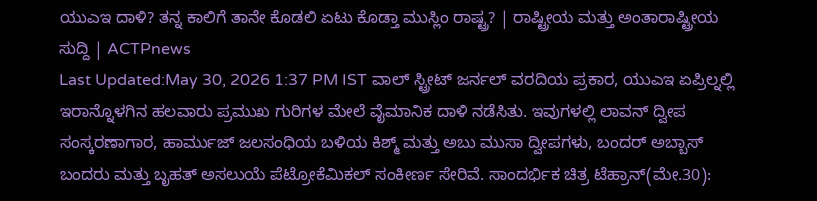ಯುಎಇ ದಾಳಿ? ತನ್ನ ಕಾಲಿಗೆ ತಾನೇ ಕೊಡಲಿ ಏಟು ಕೊಡ್ತಾ ಮುಸ್ಲಿಂ ರಾಷ್ಟ್ರ? | ರಾಷ್ಟ್ರೀಯ ಮತ್ತು ಅಂತಾರಾಷ್ಟ್ರೀಯ ಸುದ್ದಿ | ACTPnews
Last Updated:May 30, 2026 1:37 PM IST ವಾಲ್ ಸ್ಟ್ರೀಟ್ ಜರ್ನಲ್ ವರದಿಯ ಪ್ರಕಾರ, ಯುಎಇ ಏಪ್ರಿಲ್ನಲ್ಲಿ ಇರಾನ್ನೊಳಗಿನ ಹಲವಾರು ಪ್ರಮುಖ ಗುರಿಗಳ ಮೇಲೆ ವೈಮಾನಿಕ ದಾಳಿ ನಡೆಸಿತು. ಇವುಗಳಲ್ಲಿ ಲಾವನ್ ದ್ವೀಪ ಸಂಸ್ಕರಣಾಗಾರ, ಹಾರ್ಮುಜ್ ಜಲಸಂಧಿಯ ಬಳಿಯ ಕಿಶ್ಮ್ ಮತ್ತು ಅಬು ಮುಸಾ ದ್ವೀಪಗಳು, ಬಂದರ್ ಅಬ್ಬಾಸ್ ಬಂದರು ಮತ್ತು ಬೃಹತ್ ಅಸಲುಯೆ ಪೆಟ್ರೋಕೆಮಿಕಲ್ ಸಂಕೀರ್ಣ ಸೇರಿವೆ. ಸಾಂದರ್ಭಿಕ ಚಿತ್ರ ಟೆಹ್ರಾನ್(ಮೇ.30):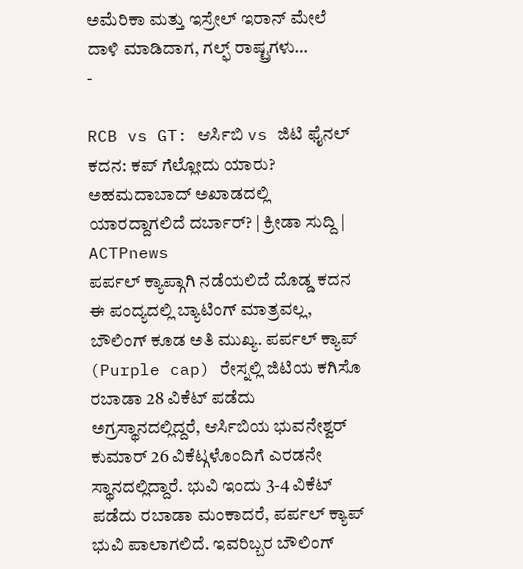ಅಮೆರಿಕಾ ಮತ್ತು ಇಸ್ರೇಲ್ ಇರಾನ್ ಮೇಲೆ ದಾಳಿ ಮಾಡಿದಾಗ, ಗಲ್ಫ್ ರಾಷ್ಟ್ರಗಳು…
-

RCB vs GT: ಆರ್ಸಿಬಿ vs ಜಿಟಿ ಫೈನಲ್ ಕದನ: ಕಪ್ ಗೆಲ್ಲೋದು ಯಾರು? ಅಹಮದಾಬಾದ್ ಅಖಾಡದಲ್ಲಿ ಯಾರದ್ದಾಗಲಿದೆ ದರ್ಬಾರ್? | ಕ್ರೀಡಾ ಸುದ್ದಿ | ACTPnews
ಪರ್ಪಲ್ ಕ್ಯಾಪ್ಗಾಗಿ ನಡೆಯಲಿದೆ ದೊಡ್ಡ ಕದನ ಈ ಪಂದ್ಯದಲ್ಲಿ ಬ್ಯಾಟಿಂಗ್ ಮಾತ್ರವಲ್ಲ, ಬೌಲಿಂಗ್ ಕೂಡ ಅತಿ ಮುಖ್ಯ. ಪರ್ಪಲ್ ಕ್ಯಾಪ್ (Purple cap) ರೇಸ್ನಲ್ಲಿ ಜಿಟಿಯ ಕಗಿಸೊ ರಬಾಡಾ 28 ವಿಕೆಟ್ ಪಡೆದು ಅಗ್ರಸ್ಥಾನದಲ್ಲಿದ್ದರೆ, ಆರ್ಸಿಬಿಯ ಭುವನೇಶ್ವರ್ ಕುಮಾರ್ 26 ವಿಕೆಟ್ಗಳೊಂದಿಗೆ ಎರಡನೇ ಸ್ಥಾನದಲ್ಲಿದ್ದಾರೆ. ಭುವಿ ಇಂದು 3-4 ವಿಕೆಟ್ ಪಡೆದು ರಬಾಡಾ ಮಂಕಾದರೆ, ಪರ್ಪಲ್ ಕ್ಯಾಪ್ ಭುವಿ ಪಾಲಾಗಲಿದೆ. ಇವರಿಬ್ಬರ ಬೌಲಿಂಗ್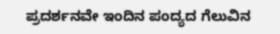ಪ್ರದರ್ಶನವೇ ಇಂದಿನ ಪಂದ್ಯದ ಗೆಲುವಿನ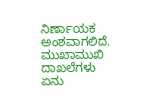ನಿರ್ಣಾಯಕ ಅಂಶವಾಗಲಿದೆ. ಮುಖಾಮುಖಿ ದಾಖಲೆಗಳು ಏನು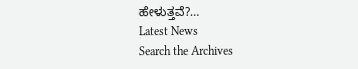ಹೇಳುತ್ತವೆ?…
Latest News
Search the Archives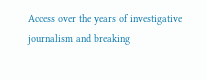Access over the years of investigative journalism and breaking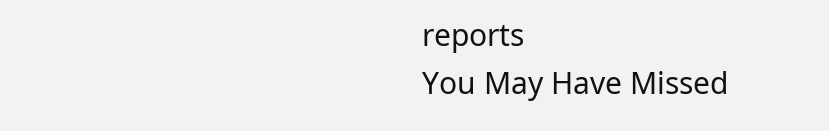reports
You May Have Missed